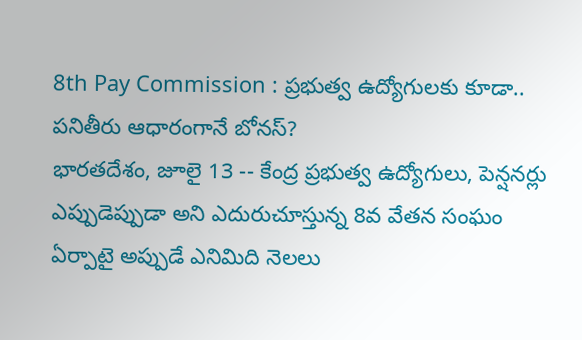8th Pay Commission : ప్రభుత్వ ఉద్యోగులకు కూడా.. పనితీరు ఆధారంగానే బోనస్?
భారతదేశం, జూలై 13 -- కేంద్ర ప్రభుత్వ ఉద్యోగులు, పెన్షనర్లు ఎప్పుడెప్పుడా అని ఎదురుచూస్తున్న 8వ వేతన సంఘం ఏర్పాటై అప్పుడే ఎనిమిది నెలలు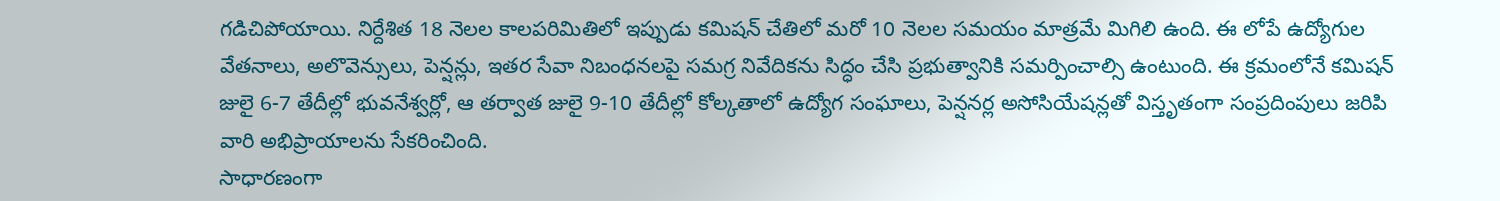గడిచిపోయాయి. నిర్దేశిత 18 నెలల కాలపరిమితిలో ఇప్పుడు కమిషన్ చేతిలో మరో 10 నెలల సమయం మాత్రమే మిగిలి ఉంది. ఈ లోపే ఉద్యోగుల వేతనాలు, అలొవెన్సులు, పెన్షన్లు, ఇతర సేవా నిబంధనలపై సమగ్ర నివేదికను సిద్ధం చేసి ప్రభుత్వానికి సమర్పించాల్సి ఉంటుంది. ఈ క్రమంలోనే కమిషన్ జులై 6-7 తేదీల్లో భువనేశ్వర్లో, ఆ తర్వాత జులై 9-10 తేదీల్లో కోల్కతాలో ఉద్యోగ సంఘాలు, పెన్షనర్ల అసోసియేషన్లతో విస్తృతంగా సంప్రదింపులు జరిపి వారి అభిప్రాయాలను సేకరించింది.
సాధారణంగా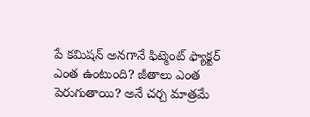పే కమిషన్ అనగానే ఫిట్మెంట్ ఫ్యాక్టర్ ఎంత ఉంటుంది? జీతాలు ఎంత పెరుగుతాయి? అనే చర్చ మాత్రమే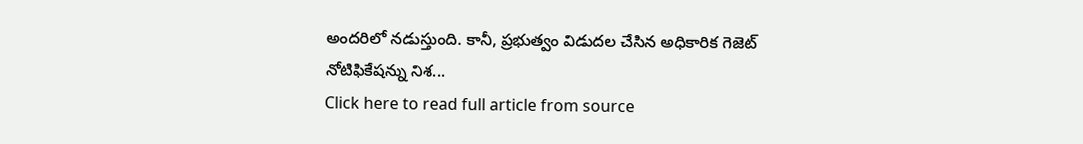అందరిలో నడుస్తుంది. కానీ, ప్రభుత్వం విడుదల చేసిన అధికారిక గెజెట్ నోటిఫికేషన్ను నిశ...
Click here to read full article from source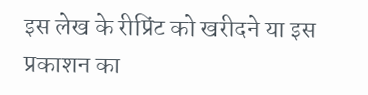इस लेख के रीप्रिंट को खरीदने या इस प्रकाशन का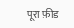पूरा फ़ीड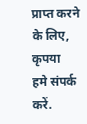प्राप्त करने के लिए, कृपया
हमे संपर्क करें.